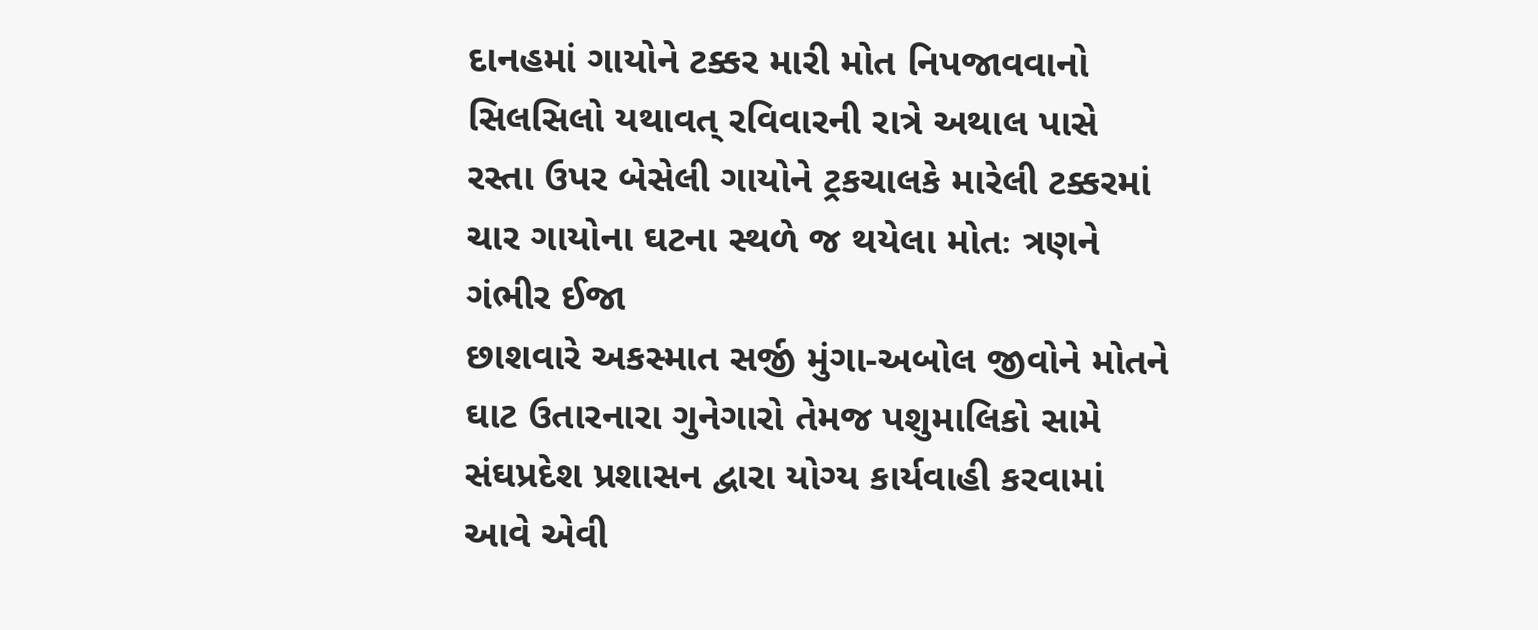દાનહમાં ગાયોને ટક્કર મારી મોત નિપજાવવાનો સિલસિલો યથાવત્ રવિવારની રાત્રે અથાલ પાસે રસ્તા ઉપર બેસેલી ગાયોને ટ્રકચાલકે મારેલી ટક્કરમાં ચાર ગાયોના ઘટના સ્થળે જ થયેલા મોતઃ ત્રણને ગંભીર ઈજા
છાશવારે અકસ્માત સર્જી મુંગા-અબોલ જીવોને મોતને ઘાટ ઉતારનારા ગુનેગારો તેમજ પશુમાલિકો સામે સંઘપ્રદેશ પ્રશાસન દ્વારા યોગ્ય કાર્યવાહી કરવામાં આવે એવી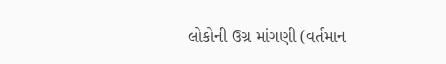લોકોની ઉગ્ર માંગણી (વર્તમાન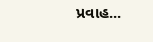પ્રવાહ...